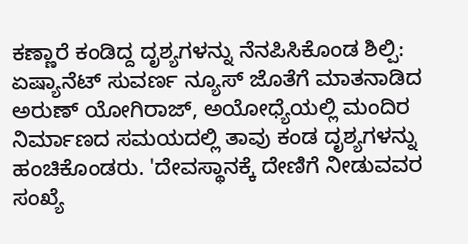ಕಣ್ಣಾರೆ ಕಂಡಿದ್ದ ದೃಶ್ಯಗಳನ್ನು ನೆನಪಿಸಿಕೊಂಡ ಶಿಲ್ಪಿ:
ಏಷ್ಯಾನೆಟ್ ಸುವರ್ಣ ನ್ಯೂಸ್ ಜೊತೆಗೆ ಮಾತನಾಡಿದ ಅರುಣ್ ಯೋಗಿರಾಜ್, ಅಯೋಧ್ಯೆಯಲ್ಲಿ ಮಂದಿರ ನಿರ್ಮಾಣದ ಸಮಯದಲ್ಲಿ ತಾವು ಕಂಡ ದೃಶ್ಯಗಳನ್ನು ಹಂಚಿಕೊಂಡರು. 'ದೇವಸ್ಥಾನಕ್ಕೆ ದೇಣಿಗೆ ನೀಡುವವರ ಸಂಖ್ಯೆ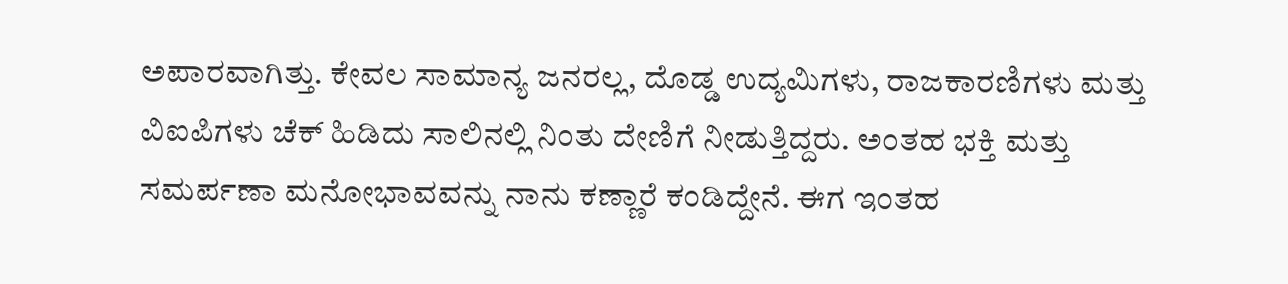ಅಪಾರವಾಗಿತ್ತು. ಕೇವಲ ಸಾಮಾನ್ಯ ಜನರಲ್ಲ, ದೊಡ್ಡ ಉದ್ಯಮಿಗಳು, ರಾಜಕಾರಣಿಗಳು ಮತ್ತು ವಿಐಪಿಗಳು ಚೆಕ್ ಹಿಡಿದು ಸಾಲಿನಲ್ಲಿ ನಿಂತು ದೇಣಿಗೆ ನೀಡುತ್ತಿದ್ದರು. ಅಂತಹ ಭಕ್ತಿ ಮತ್ತು ಸಮರ್ಪಣಾ ಮನೋಭಾವವನ್ನು ನಾನು ಕಣ್ಣಾರೆ ಕಂಡಿದ್ದೇನೆ. ಈಗ ಇಂತಹ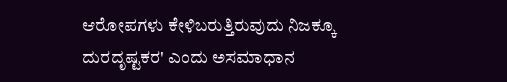ಆರೋಪಗಳು ಕೇಳಿಬರುತ್ತಿರುವುದು ನಿಜಕ್ಕೂ ದುರದೃಷ್ಟಕರ' ಎಂದು ಅಸಮಾಧಾನ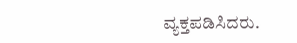ವ್ಯಕ್ತಪಡಿಸಿದರು.